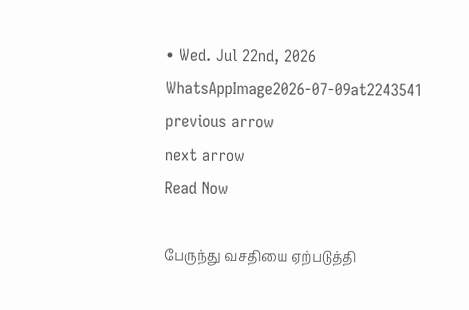• Wed. Jul 22nd, 2026
WhatsAppImage2026-07-09at2243541
previous arrow
next arrow
Read Now

பேருந்து வசதியை ஏற்படுத்தி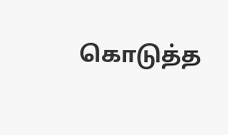கொடுத்த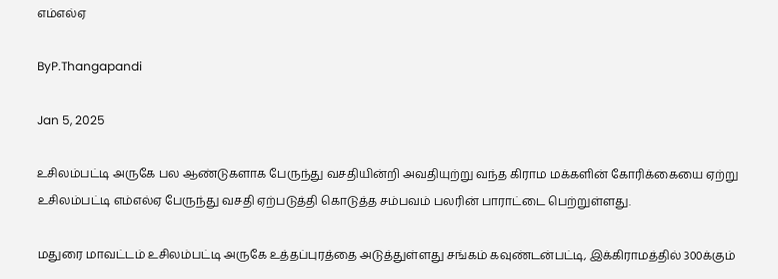எம்எல்ஏ

ByP.Thangapandi

Jan 5, 2025

உசிலம்பட்டி அருகே பல ஆண்டுகளாக பேருந்து வசதியின்றி அவதியுற்று வந்த கிராம மக்களின் கோரிக்கையை ஏற்று உசிலம்பட்டி எம்எல்ஏ பேருந்து வசதி ஏற்படுத்தி கொடுத்த சம்பவம் பலரின் பாராட்டை பெற்றுள்ளது.

மதுரை மாவட்டம் உசிலம்பட்டி அருகே உத்தப்புரத்தை அடுத்துள்ளது சங்கம் கவுண்டன்பட்டி, இக்கிராமத்தில் 300க்கும்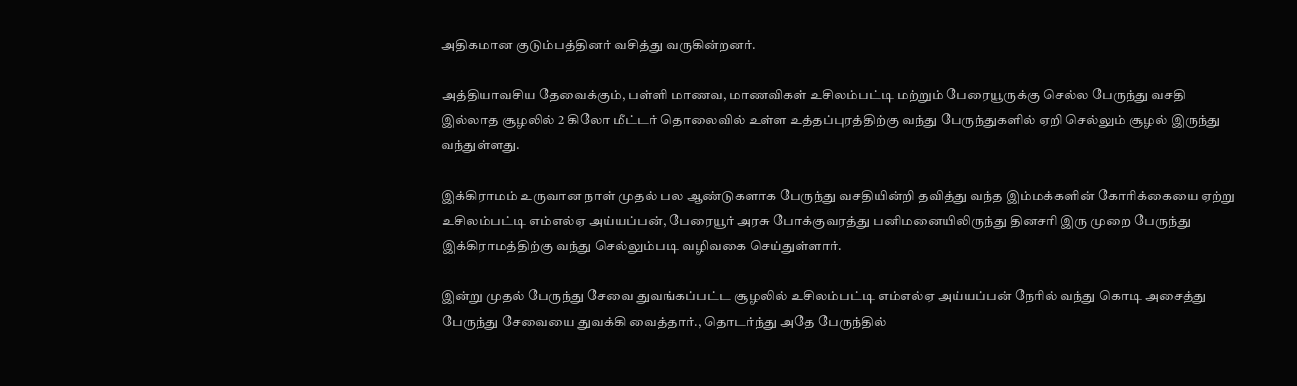அதிகமான குடும்பத்தினர் வசித்து வருகின்றனர்.

அத்தியாவசிய தேவைக்கும், பள்ளி மாணவ, மாணவிகள் உசிலம்பட்டி மற்றும் பேரையூருக்கு செல்ல பேருந்து வசதி இல்லாத சூழலில் 2 கிலோ மீட்டர் தொலைவில் உள்ள உத்தப்புரத்திற்கு வந்து பேருந்துகளில் ஏறி செல்லும் சூழல் இருந்து வந்துள்ளது.

இக்கிராமம் உருவான நாள் முதல் பல ஆண்டுகளாக பேருந்து வசதியின்றி தவித்து வந்த இம்மக்களின் கோரிக்கையை ஏற்று உசிலம்பட்டி எம்எல்ஏ அய்யப்பன், பேரையூர் அரசு போக்குவரத்து பனிமனையிலிருந்து தினசரி இரு முறை பேருந்து இக்கிராமத்திற்கு வந்து செல்லும்படி வழிவகை செய்துள்ளார்.

இன்று முதல் பேருந்து சேவை துவங்கப்பட்ட சூழலில் உசிலம்பட்டி எம்எல்ஏ அய்யப்பன் நேரில் வந்து கொடி அசைத்து பேருந்து சேவையை துவக்கி வைத்தார்., தொடர்ந்து அதே பேருந்தில்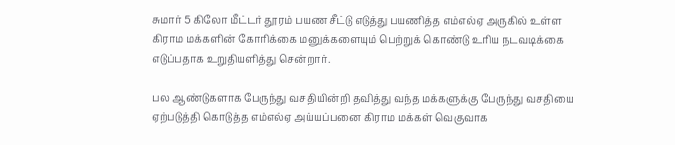சுமார் 5 கிலோ மீட்டர் தூரம் பயண சீட்டு எடுத்து பயணித்த எம்எல்ஏ அருகில் உள்ள கிராம மக்களின் கோரிக்கை மனுக்களையும் பெற்றுக் கொண்டு உரிய நடவடிக்கை எடுப்பதாக உறுதியளித்து சென்றார்.

பல ஆண்டுகளாக பேருந்து வசதியின்றி தவித்து வந்த மக்களுக்கு பேருந்து வசதியை ஏற்படுத்தி கொடுத்த எம்எல்ஏ அய்யப்பனை கிராம மக்கள் வெகுவாக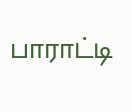பாராட்டி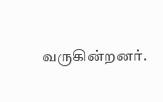வருகின்றனர்.